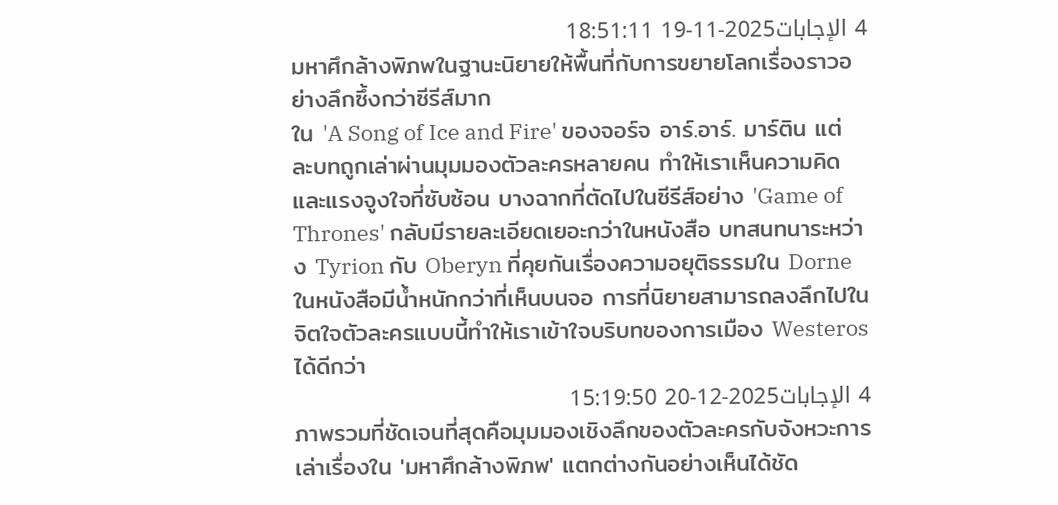4 الإجابات2025-11-19 18:51:11
มหาศึกล้างพิภพในฐานะนิยายให้พื้นที่กับการขยายโลกเรื่องราวอย่างลึกซึ้งกว่าซีรีส์มาก
ใน 'A Song of Ice and Fire' ของจอร์จ อาร์.อาร์. มาร์ติน แต่ละบทถูกเล่าผ่านมุมมองตัวละครหลายคน ทำให้เราเห็นความคิดและแรงจูงใจที่ซับซ้อน บางฉากที่ตัดไปในซีรีส์อย่าง 'Game of Thrones' กลับมีรายละเอียดเยอะกว่าในหนังสือ บทสนทนาระหว่าง Tyrion กับ Oberyn ที่คุยกันเรื่องความอยุติธรรมใน Dorne ในหนังสือมีน้ำหนักกว่าที่เห็นบนจอ การที่นิยายสามารถลงลึกไปในจิตใจตัวละครแบบนี้ทำให้เราเข้าใจบริบทของการเมือง Westeros ได้ดีกว่า
4 الإجابات2025-12-20 15:19:50
ภาพรวมที่ชัดเจนที่สุดคือมุมมองเชิงลึกของตัวละครกับจังหวะการเล่าเรื่องใน 'มหาศึกล้างพิภพ' แตกต่างกันอย่างเห็นได้ชัด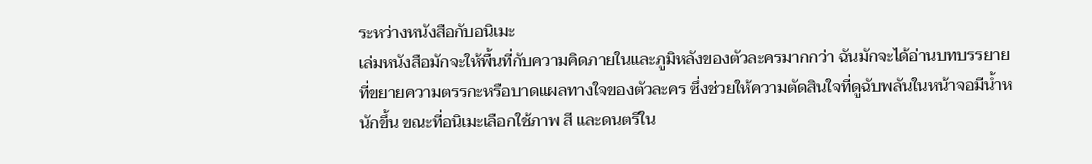ระหว่างหนังสือกับอนิเมะ
เล่มหนังสือมักจะให้พื้นที่กับความคิดภายในและภูมิหลังของตัวละครมากกว่า ฉันมักจะได้อ่านบทบรรยายที่ขยายความตรรกะหรือบาดแผลทางใจของตัวละคร ซึ่งช่วยให้ความตัดสินใจที่ดูฉับพลันในหน้าจอมีน้ำหนักขึ้น ขณะที่อนิเมะเลือกใช้ภาพ สี และดนตรีใน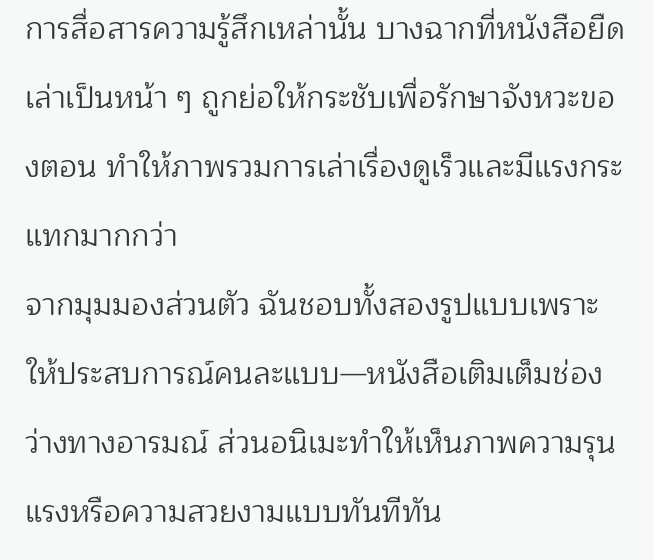การสื่อสารความรู้สึกเหล่านั้น บางฉากที่หนังสือยืดเล่าเป็นหน้า ๆ ถูกย่อให้กระชับเพื่อรักษาจังหวะของตอน ทำให้ภาพรวมการเล่าเรื่องดูเร็วและมีแรงกระแทกมากกว่า
จากมุมมองส่วนตัว ฉันชอบทั้งสองรูปแบบเพราะให้ประสบการณ์คนละแบบ—หนังสือเติมเต็มช่องว่างทางอารมณ์ ส่วนอนิเมะทำให้เห็นภาพความรุนแรงหรือความสวยงามแบบทันทีทัน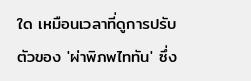ใด เหมือนเวลาที่ดูการปรับตัวของ 'ผ่าพิภพไททัน' ซึ่ง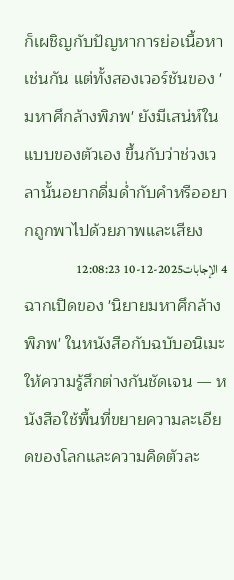ก็เผชิญกับปัญหาการย่อเนื้อหาเช่นกัน แต่ทั้งสองเวอร์ชันของ 'มหาศึกล้างพิภพ' ยังมีเสน่ห์ในแบบของตัวเอง ขึ้นกับว่าช่วงเวลานั้นอยากดื่มด่ำกับคำหรืออยากถูกพาไปด้วยภาพและเสียง
4 الإجابات2025-12-10 12:08:23
ฉากเปิดของ 'นิยายมหาศึกล้างพิภพ' ในหนังสือกับฉบับอนิเมะให้ความรู้สึกต่างกันชัดเจน — หนังสือใช้พื้นที่ขยายความละเอียดของโลกและความคิดตัวละ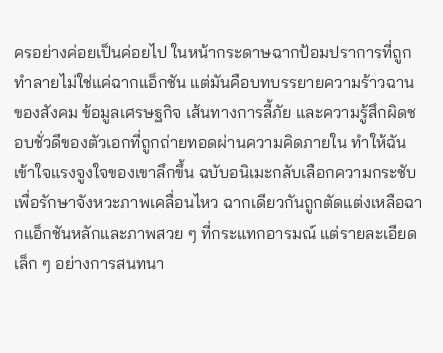ครอย่างค่อยเป็นค่อยไป ในหน้ากระดาษฉากป้อมปราการที่ถูกทำลายไม่ใช่แค่ฉากแอ็กชัน แต่มันคือบทบรรยายความร้าวฉานของสังคม ข้อมูลเศรษฐกิจ เส้นทางการลี้ภัย และความรู้สึกผิดชอบชั่วดีของตัวเอกที่ถูกถ่ายทอดผ่านความคิดภายใน ทำให้ฉันเข้าใจแรงจูงใจของเขาลึกขึ้น ฉบับอนิเมะกลับเลือกความกระชับเพื่อรักษาจังหวะภาพเคลื่อนไหว ฉากเดียวกันถูกตัดแต่งเหลือฉากแอ็กชันหลักและภาพสวย ๆ ที่กระแทกอารมณ์ แต่รายละเอียดเล็ก ๆ อย่างการสนทนา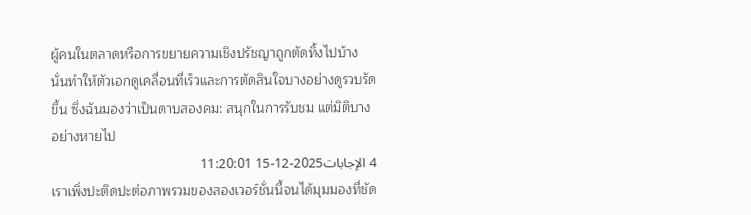ผู้คนในตลาดหรือการขยายความเชิงปรัชญาถูกตัดทิ้งไปบ้าง นั่นทำให้ตัวเอกดูเคลื่อนที่เร็วและการตัดสินใจบางอย่างดูรวบรัดขึ้น ซึ่งฉันมองว่าเป็นดาบสองคม: สนุกในการรับชม แต่มิติบางอย่างหายไป
4 الإجابات2025-12-15 11:20:01
เราเพิ่งปะติดปะต่อภาพรวมของสองเวอร์ชั่นนี้จนได้มุมมองที่ชัด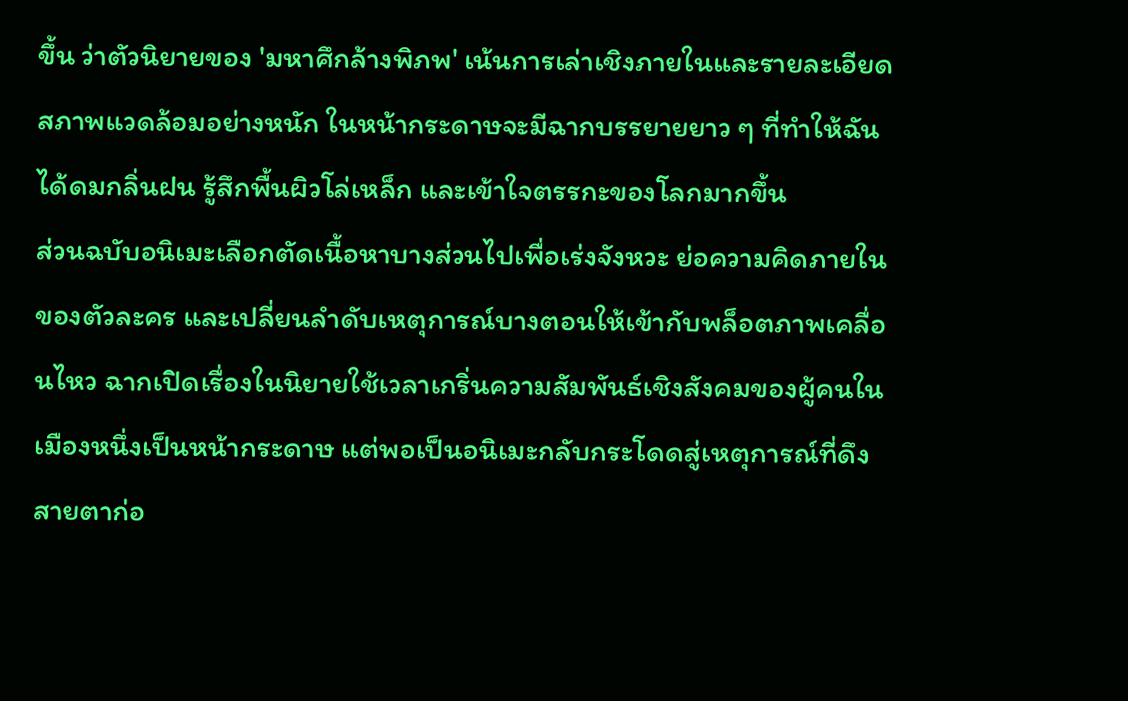ขึ้น ว่าตัวนิยายของ 'มหาศึกล้างพิภพ' เน้นการเล่าเชิงภายในและรายละเอียดสภาพแวดล้อมอย่างหนัก ในหน้ากระดาษจะมีฉากบรรยายยาว ๆ ที่ทำให้ฉันได้ดมกลิ่นฝน รู้สึกพื้นผิวโล่เหล็ก และเข้าใจตรรกะของโลกมากขึ้น
ส่วนฉบับอนิเมะเลือกตัดเนื้อหาบางส่วนไปเพื่อเร่งจังหวะ ย่อความคิดภายในของตัวละคร และเปลี่ยนลำดับเหตุการณ์บางตอนให้เข้ากับพล็อตภาพเคลื่อนไหว ฉากเปิดเรื่องในนิยายใช้เวลาเกริ่นความสัมพันธ์เชิงสังคมของผู้คนในเมืองหนึ่งเป็นหน้ากระดาษ แต่พอเป็นอนิเมะกลับกระโดดสู่เหตุการณ์ที่ดึงสายตาก่อ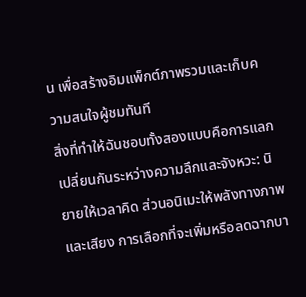น เพื่อสร้างอิมแพ็กต์ภาพรวมและเก็บความสนใจผู้ชมทันที
สิ่งที่ทำให้ฉันชอบทั้งสองแบบคือการแลกเปลี่ยนกันระหว่างความลึกและจังหวะ: นิยายให้เวลาคิด ส่วนอนิเมะให้พลังทางภาพและเสียง การเลือกที่จะเพิ่มหรือลดฉากบา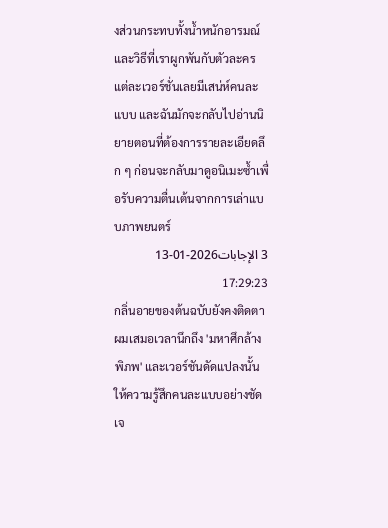งส่วนกระทบทั้งน้ำหนักอารมณ์และวิธีที่เราผูกพันกับตัวละคร แต่ละเวอร์ชั่นเลยมีเสน่ห์คนละแบบ และฉันมักจะกลับไปอ่านนิยายตอนที่ต้องการรายละเอียดลึก ๆ ก่อนจะกลับมาดูอนิเมะซ้ำเพื่อรับความตื่นเต้นจากการเล่าแบบภาพยนตร์
3 الإجابات2026-01-13 17:29:23
กลิ่นอายของต้นฉบับยังคงติดตาผมเสมอเวลานึกถึง 'มหาศึกล้างพิภพ' และเวอร์ชันดัดแปลงนั้นให้ความรู้สึกคนละแบบอย่างชัดเจ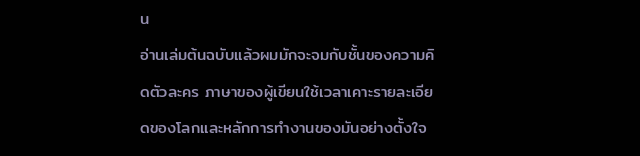น
อ่านเล่มต้นฉบับแล้วผมมักจะจมกับชั้นของความคิดตัวละคร ภาษาของผู้เขียนใช้เวลาเคาะรายละเอียดของโลกและหลักการทำงานของมันอย่างตั้งใจ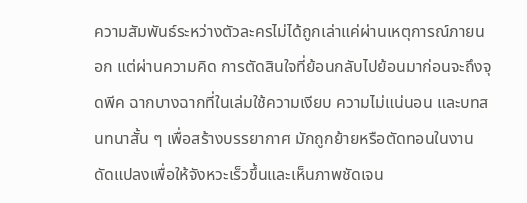ความสัมพันธ์ระหว่างตัวละครไม่ได้ถูกเล่าแค่ผ่านเหตุการณ์ภายนอก แต่ผ่านความคิด การตัดสินใจที่ย้อนกลับไปย้อนมาก่อนจะถึงจุดพีค ฉากบางฉากที่ในเล่มใช้ความเงียบ ความไม่แน่นอน และบทสนทนาสั้น ๆ เพื่อสร้างบรรยากาศ มักถูกย้ายหรือตัดทอนในงานดัดแปลงเพื่อให้จังหวะเร็วขึ้นและเห็นภาพชัดเจน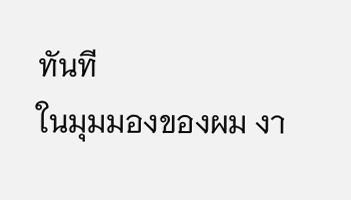ทันที
ในมุมมองของผม งา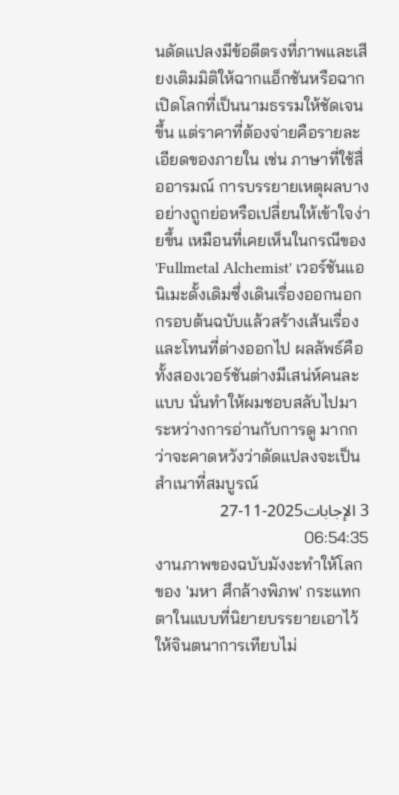นดัดแปลงมีข้อดีตรงที่ภาพและเสียงเติมมิติให้ฉากแอ็กชันหรือฉากเปิดโลกที่เป็นนามธรรมให้ชัดเจนขึ้น แต่ราคาที่ต้องจ่ายคือรายละเอียดของภายใน เช่น ภาษาที่ใช้สื่ออารมณ์ การบรรยายเหตุผลบางอย่างถูกย่อหรือเปลี่ยนให้เข้าใจง่ายขึ้น เหมือนที่เคยเห็นในกรณีของ 'Fullmetal Alchemist' เวอร์ชันแอนิเมะดั้งเดิมซึ่งเดินเรื่องออกนอกกรอบต้นฉบับแล้วสร้างเส้นเรื่องและโทนที่ต่างออกไป ผลลัพธ์คือทั้งสองเวอร์ชันต่างมีเสน่ห์คนละแบบ นั่นทำให้ผมชอบสลับไปมาระหว่างการอ่านกับการดู มากกว่าจะคาดหวังว่าดัดแปลงจะเป็นสำเนาที่สมบูรณ์
3 الإجابات2025-11-27 06:54:35
งานภาพของฉบับมังงะทำให้โลกของ 'มหา ศึกล้างพิภพ' กระแทกตาในแบบที่นิยายบรรยายเอาไว้ให้จินตนาการเทียบไม่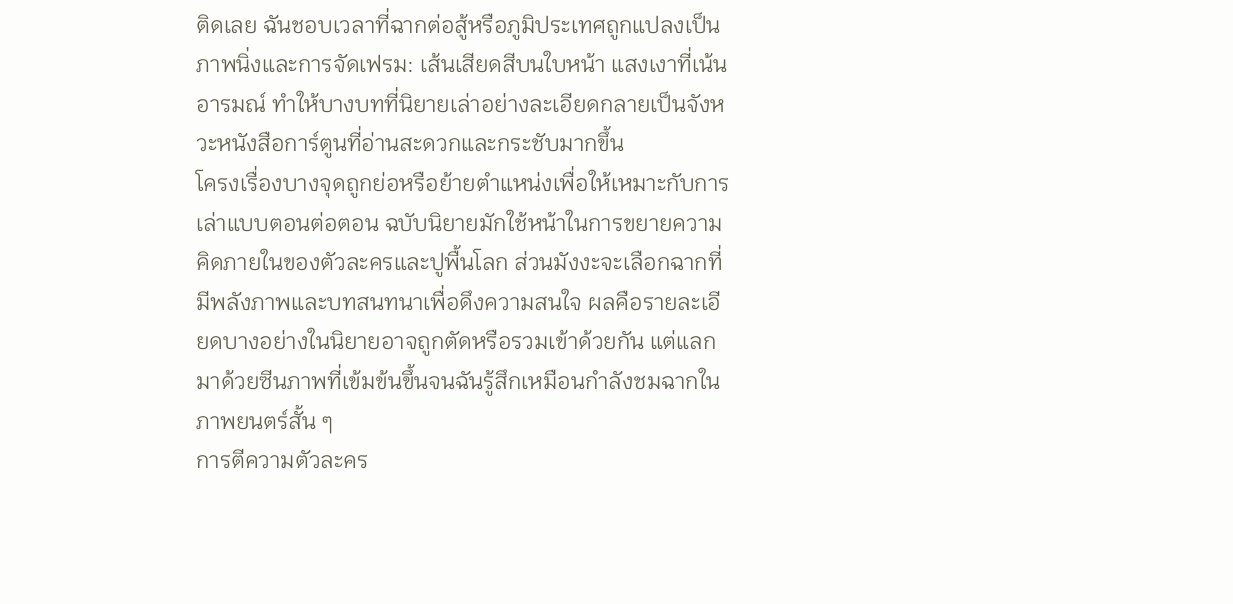ติดเลย ฉันชอบเวลาที่ฉากต่อสู้หรือภูมิประเทศถูกแปลงเป็นภาพนิ่งและการจัดเฟรม: เส้นเสียดสีบนใบหน้า แสงเงาที่เน้นอารมณ์ ทำให้บางบทที่นิยายเล่าอย่างละเอียดกลายเป็นจังหวะหนังสือการ์ตูนที่อ่านสะดวกและกระชับมากขึ้น
โครงเรื่องบางจุดถูกย่อหรือย้ายตำแหน่งเพื่อให้เหมาะกับการเล่าแบบตอนต่อตอน ฉบับนิยายมักใช้หน้าในการขยายความคิดภายในของตัวละครและปูพื้นโลก ส่วนมังงะจะเลือกฉากที่มีพลังภาพและบทสนทนาเพื่อดึงความสนใจ ผลคือรายละเอียดบางอย่างในนิยายอาจถูกตัดหรือรวมเข้าด้วยกัน แต่แลกมาด้วยซีนภาพที่เข้มข้นขึ้นจนฉันรู้สึกเหมือนกำลังชมฉากในภาพยนตร์สั้น ๆ
การตีความตัวละคร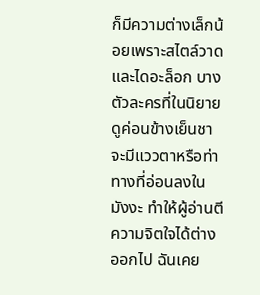ก็มีความต่างเล็กน้อยเพราะสไตล์วาดและไดอะล็อก บางตัวละครที่ในนิยายดูค่อนข้างเย็นชาจะมีแววตาหรือท่าทางที่อ่อนลงในมังงะ ทำให้ผู้อ่านตีความจิตใจได้ต่างออกไป ฉันเคย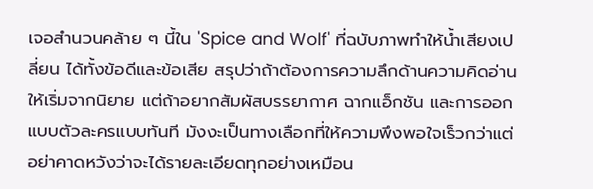เจอสำนวนคล้าย ๆ นี้ใน 'Spice and Wolf' ที่ฉบับภาพทำให้น้ำเสียงเปลี่ยน ได้ทั้งข้อดีและข้อเสีย สรุปว่าถ้าต้องการความลึกด้านความคิดอ่านให้เริ่มจากนิยาย แต่ถ้าอยากสัมผัสบรรยากาศ ฉากแอ็กชัน และการออกแบบตัวละครแบบทันที มังงะเป็นทางเลือกที่ให้ความพึงพอใจเร็วกว่าแต่อย่าคาดหวังว่าจะได้รายละเอียดทุกอย่างเหมือน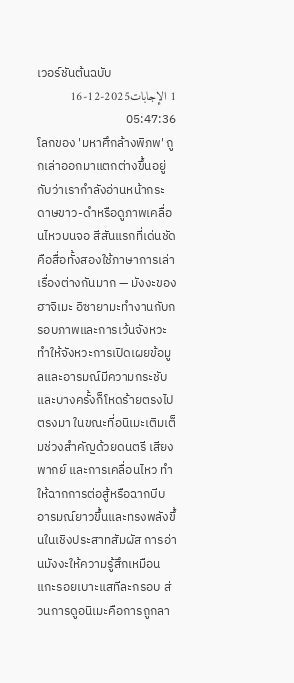เวอร์ชันต้นฉบับ
1 الإجابات2025-12-16 05:47:36
โลกของ 'มหาศึกล้างพิภพ' ถูกเล่าออกมาแตกต่างขึ้นอยู่กับว่าเรากำลังอ่านหน้ากระดาษขาว-ดำหรือดูภาพเคลื่อนไหวบนจอ สีสันแรกที่เด่นชัดคือสื่อทั้งสองใช้ภาษาการเล่าเรื่องต่างกันมาก — มังงะของฮาจิเมะ อิซายามะทำงานกับกรอบภาพและการเว้นจังหวะ ทำให้จังหวะการเปิดเผยข้อมูลและอารมณ์มีความกระชับและบางครั้งก็โหดร้ายตรงไปตรงมา ในขณะที่อนิเมะเติมเต็มช่วงสำคัญด้วยดนตรี เสียงพากย์ และการเคลื่อนไหว ทำให้ฉากการต่อสู้หรือฉากบีบอารมณ์ยาวขึ้นและทรงพลังขึ้นในเชิงประสาทสัมผัส การอ่านมังงะให้ความรู้สึกเหมือนแกะรอยเบาะแสทีละกรอบ ส่วนการดูอนิเมะคือการถูกลา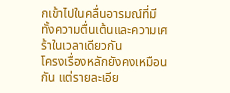กเข้าไปในคลื่นอารมณ์ที่มีทั้งความตื่นเต้นและความเศร้าในเวลาเดียวกัน
โครงเรื่องหลักยังคงเหมือนกัน แต่รายละเอีย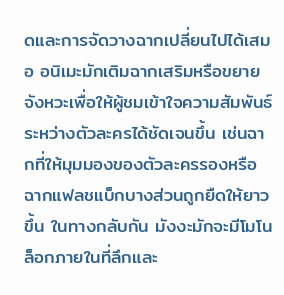ดและการจัดวางฉากเปลี่ยนไปได้เสมอ อนิเมะมักเติมฉากเสริมหรือขยายจังหวะเพื่อให้ผู้ชมเข้าใจความสัมพันธ์ระหว่างตัวละครได้ชัดเจนขึ้น เช่นฉากที่ให้มุมมองของตัวละครรองหรือฉากแฟลชแบ็กบางส่วนถูกยืดให้ยาวขึ้น ในทางกลับกัน มังงะมักจะมีโมโนล็อกภายในที่ลึกและ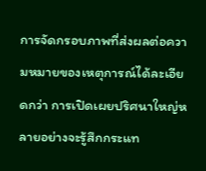การจัดกรอบภาพที่ส่งผลต่อความหมายของเหตุการณ์ได้ละเอียดกว่า การเปิดเผยปริศนาใหญ่หลายอย่างจะรู้สึกกระแท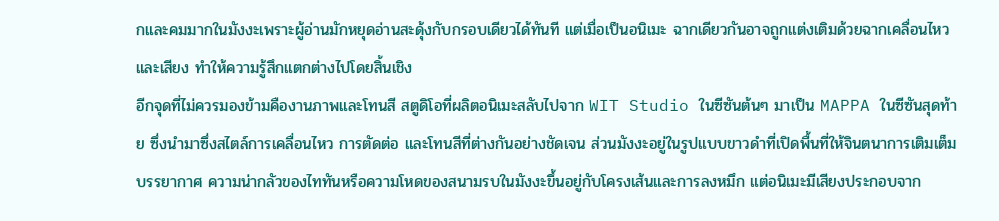กและคมมากในมังงะเพราะผู้อ่านมักหยุดอ่านสะดุ้งกับกรอบเดียวได้ทันที แต่เมื่อเป็นอนิเมะ ฉากเดียวกันอาจถูกแต่งเติมด้วยฉากเคลื่อนไหวและเสียง ทำให้ความรู้สึกแตกต่างไปโดยสิ้นเชิง
อีกจุดที่ไม่ควรมองข้ามคืองานภาพและโทนสี สตูดิโอที่ผลิตอนิเมะสลับไปจาก WIT Studio ในซีซันต้นๆ มาเป็น MAPPA ในซีซันสุดท้าย ซึ่งนำมาซึ่งสไตล์การเคลื่อนไหว การตัดต่อ และโทนสีที่ต่างกันอย่างชัดเจน ส่วนมังงะอยู่ในรูปแบบขาวดำที่เปิดพื้นที่ให้จินตนาการเติมเต็มบรรยากาศ ความน่ากลัวของไททันหรือความโหดของสนามรบในมังงะขึ้นอยู่กับโครงเส้นและการลงหมึก แต่อนิเมะมีเสียงประกอบจาก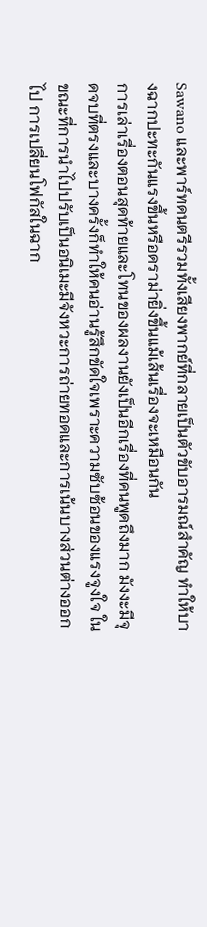Sawano และพาร์ทดนตรีรวมทั้งเสียงพากย์ที่กลายเป็นตัวขับอารมณ์สำคัญ ทำให้บางฉากปะทะกันแรงขึ้นหรือดราม่ายิ่งขึ้นแม้เส้นเรื่องจะเหมือนกัน
การเล่าเรื่องตอนสุดท้ายและโทนของผลงานยังเป็นอีกเรื่องที่คนพูดถึงมาก มังงะมีจุดจบที่ตรงและบางครั้งก็ทำให้คนอ่านรู้สึกขัดใจเพราะความซับซ้อนของแรงจูงใจ ในขณะที่การนำไปปรับเป็นอนิเมะมีจังหวะการถ่ายทอดและการเน้นบางส่วนต่างออกไป การเปลี่ยนโฟกัสในฉาก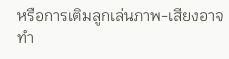หรือการเติมลูกเล่นภาพ-เสียงอาจทำ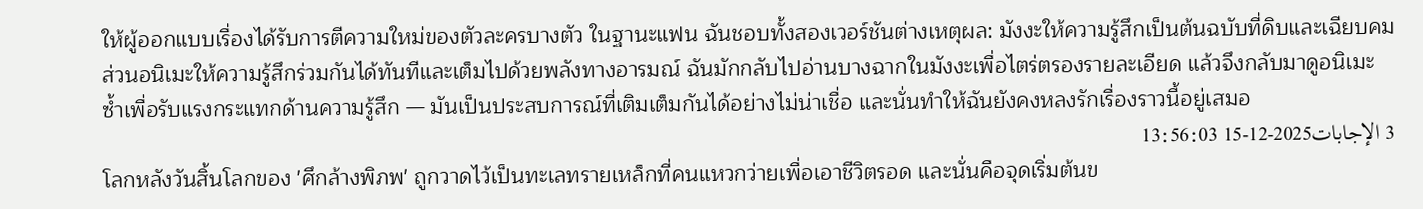ให้ผู้ออกแบบเรื่องได้รับการตีความใหม่ของตัวละครบางตัว ในฐานะแฟน ฉันชอบทั้งสองเวอร์ชันต่างเหตุผล: มังงะให้ความรู้สึกเป็นต้นฉบับที่ดิบและเฉียบคม ส่วนอนิเมะให้ความรู้สึกร่วมกันได้ทันทีและเต็มไปด้วยพลังทางอารมณ์ ฉันมักกลับไปอ่านบางฉากในมังงะเพื่อไตร่ตรองรายละเอียด แล้วจึงกลับมาดูอนิเมะซ้ำเพื่อรับแรงกระแทกด้านความรู้สึก — มันเป็นประสบการณ์ที่เติมเต็มกันได้อย่างไม่น่าเชื่อ และนั่นทำให้ฉันยังคงหลงรักเรื่องราวนี้อยู่เสมอ
3 الإجابات2025-12-15 13:56:03
โลกหลังวันสิ้นโลกของ 'ศึกล้างพิภพ' ถูกวาดไว้เป็นทะเลทรายเหล็กที่คนแหวกว่ายเพื่อเอาชีวิตรอด และนั่นคือจุดเริ่มต้นข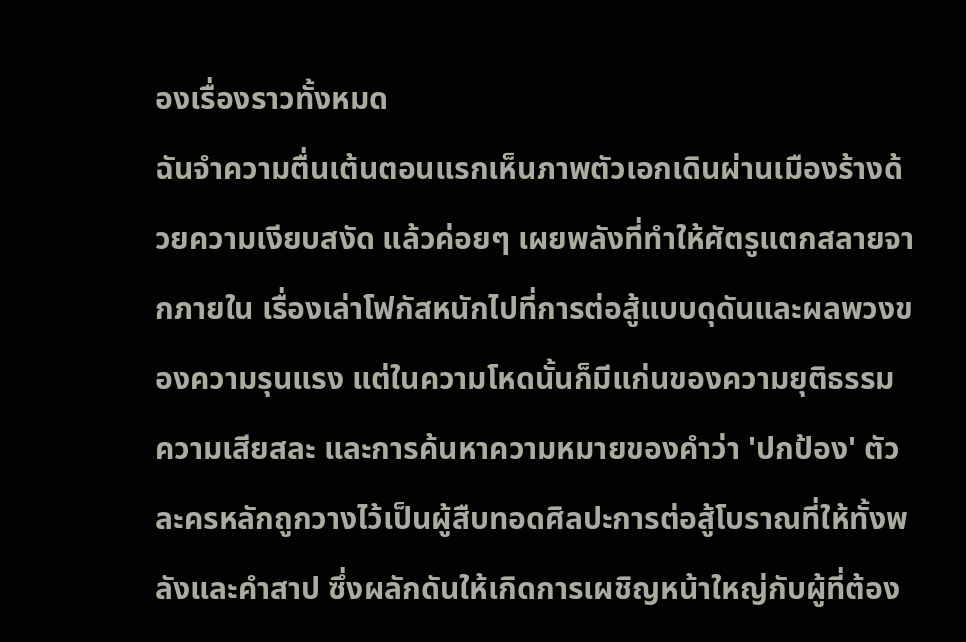องเรื่องราวทั้งหมด
ฉันจำความตื่นเต้นตอนแรกเห็นภาพตัวเอกเดินผ่านเมืองร้างด้วยความเงียบสงัด แล้วค่อยๆ เผยพลังที่ทำให้ศัตรูแตกสลายจากภายใน เรื่องเล่าโฟกัสหนักไปที่การต่อสู้แบบดุดันและผลพวงของความรุนแรง แต่ในความโหดนั้นก็มีแก่นของความยุติธรรม ความเสียสละ และการค้นหาความหมายของคำว่า 'ปกป้อง' ตัวละครหลักถูกวางไว้เป็นผู้สืบทอดศิลปะการต่อสู้โบราณที่ให้ทั้งพลังและคำสาป ซึ่งผลักดันให้เกิดการเผชิญหน้าใหญ่กับผู้ที่ต้อง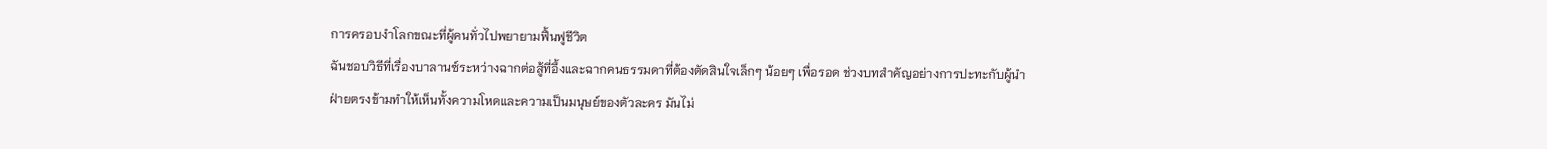การครอบงำโลกขณะที่ผู้คนทั่วไปพยายามฟื้นฟูชีวิต
ฉันชอบวิธีที่เรื่องบาลานซ์ระหว่างฉากต่อสู้ที่อึ้งและฉากคนธรรมดาที่ต้องตัดสินใจเล็กๆ น้อยๆ เพื่อรอด ช่วงบทสำคัญอย่างการปะทะกับผู้นำฝ่ายตรงข้ามทำให้เห็นทั้งความโหดและความเป็นมนุษย์ของตัวละคร มันไม่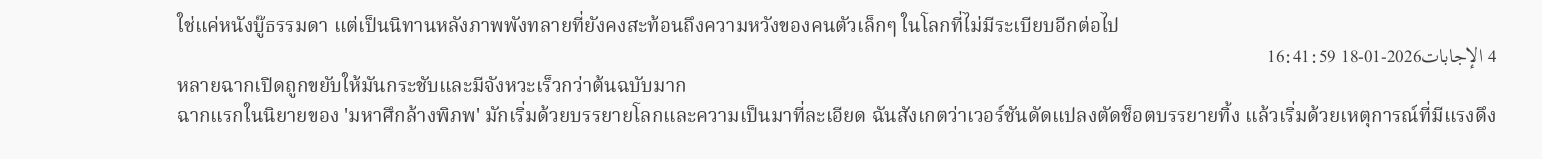ใช่แค่หนังบู๊ธรรมดา แต่เป็นนิทานหลังภาพพังทลายที่ยังคงสะท้อนถึงความหวังของคนตัวเล็กๆ ในโลกที่ไม่มีระเบียบอีกต่อไป
4 الإجابات2026-01-18 16:41:59
หลายฉากเปิดถูกขยับให้มันกระชับและมีจังหวะเร็วกว่าต้นฉบับมาก
ฉากแรกในนิยายของ 'มหาศึกล้างพิภพ' มักเริ่มด้วยบรรยายโลกและความเป็นมาที่ละเอียด ฉันสังเกตว่าเวอร์ชันดัดแปลงตัดช็อตบรรยายทิ้ง แล้วเริ่มด้วยเหตุการณ์ที่มีแรงดึง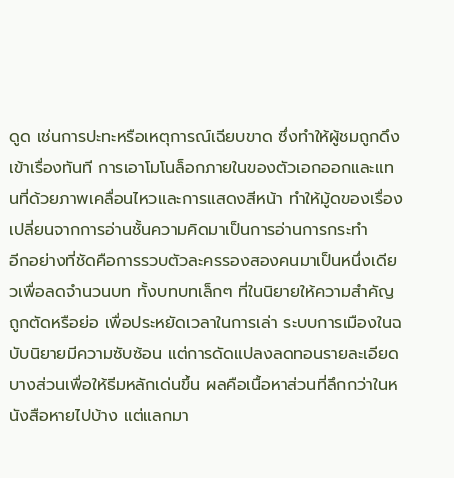ดูด เช่นการปะทะหรือเหตุการณ์เฉียบขาด ซึ่งทำให้ผู้ชมถูกดึงเข้าเรื่องทันที การเอาโมโนล็อกภายในของตัวเอกออกและแทนที่ด้วยภาพเคลื่อนไหวและการแสดงสีหน้า ทำให้มู้ดของเรื่องเปลี่ยนจากการอ่านชั้นความคิดมาเป็นการอ่านการกระทำ
อีกอย่างที่ชัดคือการรวบตัวละครรองสองคนมาเป็นหนึ่งเดียวเพื่อลดจำนวนบท ทั้งบทบทเล็กๆ ที่ในนิยายให้ความสำคัญถูกตัดหรือย่อ เพื่อประหยัดเวลาในการเล่า ระบบการเมืองในฉบับนิยายมีความซับซ้อน แต่การดัดแปลงลดทอนรายละเอียดบางส่วนเพื่อให้ธีมหลักเด่นขึ้น ผลคือเนื้อหาส่วนที่ลึกกว่าในหนังสือหายไปบ้าง แต่แลกมา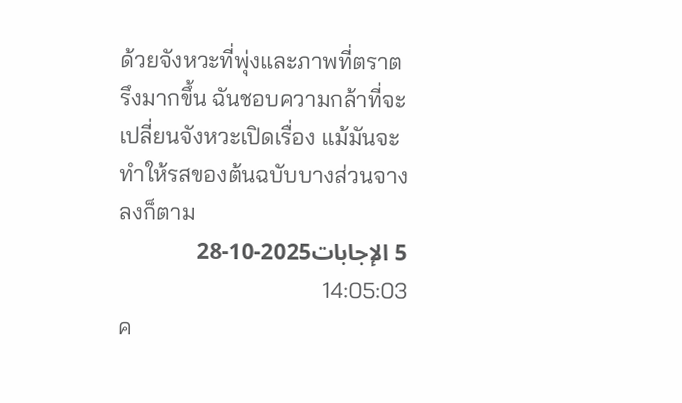ด้วยจังหวะที่พุ่งและภาพที่ตราตรึงมากขึ้น ฉันชอบความกล้าที่จะเปลี่ยนจังหวะเปิดเรื่อง แม้มันจะทำให้รสของต้นฉบับบางส่วนจางลงก็ตาม
5 الإجابات2025-10-28 14:05:03
ค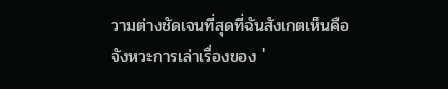วามต่างชัดเจนที่สุดที่ฉันสังเกตเห็นคือจังหวะการเล่าเรื่องของ '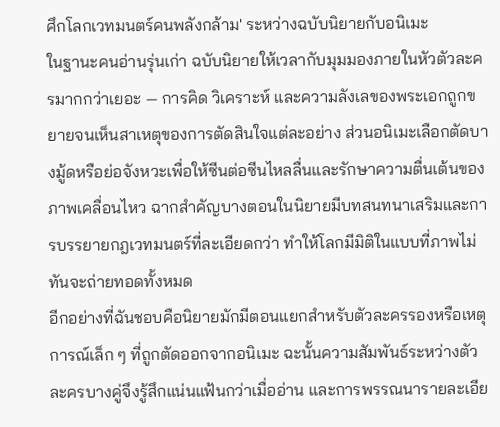ศึกโลกเวทมนตร์คนพลังกล้าม' ระหว่างฉบับนิยายกับอนิเมะ
ในฐานะคนอ่านรุ่นเก่า ฉบับนิยายให้เวลากับมุมมองภายในหัวตัวละครมากกว่าเยอะ — การคิด วิเคราะห์ และความลังเลของพระเอกถูกขยายจนเห็นสาเหตุของการตัดสินใจแต่ละอย่าง ส่วนอนิเมะเลือกตัดบางมู้ดหรือย่อจังหวะเพื่อให้ซีนต่อซีนไหลลื่นและรักษาความตื่นเต้นของภาพเคลื่อนไหว ฉากสำคัญบางตอนในนิยายมีบทสนทนาเสริมและการบรรยายกฎเวทมนตร์ที่ละเอียดกว่า ทำให้โลกมีมิติในแบบที่ภาพไม่ทันจะถ่ายทอดทั้งหมด
อีกอย่างที่ฉันชอบคือนิยายมักมีตอนแยกสำหรับตัวละครรองหรือเหตุการณ์เล็ก ๆ ที่ถูกตัดออกจากอนิเมะ ฉะนั้นความสัมพันธ์ระหว่างตัวละครบางคู่จึงรู้สึกแน่นแฟ้นกว่าเมื่ออ่าน และการพรรณนารายละเอีย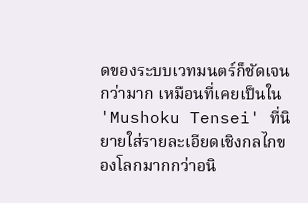ดของระบบเวทมนตร์ก็ชัดเจนกว่ามาก เหมือนที่เคยเป็นใน 'Mushoku Tensei' ที่นิยายใส่รายละเอียดเชิงกลไกของโลกมากกว่าอนิ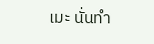เมะ นั่นทำ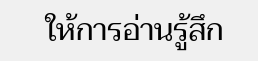ให้การอ่านรู้สึก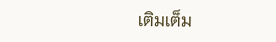เติมเต็ม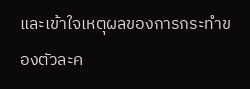และเข้าใจเหตุผลของการกระทำของตัวละค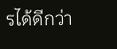รได้ดีกว่า